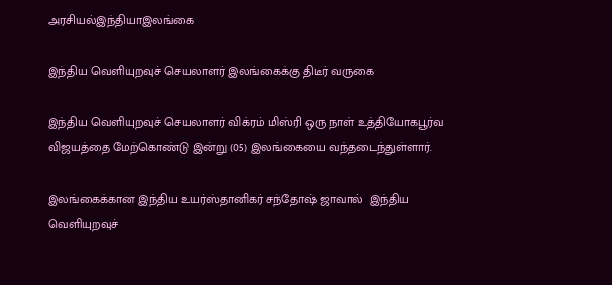அரசியல்இந்தியாஇலங்கை

இந்திய வெளியுறவுச் செயலாளர் இலங்கைக்கு திடீர் வருகை

இந்திய வெளியுறவுச் செயலாளர் விக்ரம் மிஸ்ரி ஒரு நாள் உத்தியோகபூர்வ விஜயத்தை மேற்கொண்டு இன்று (05) இலங்கையை வந்தடைந்துள்ளார்.

இலங்கைக்கான இந்திய உயர்ஸ்தானிகர் சந்தோஷ் ஜாவால்  இந்திய வெளியுறவுச்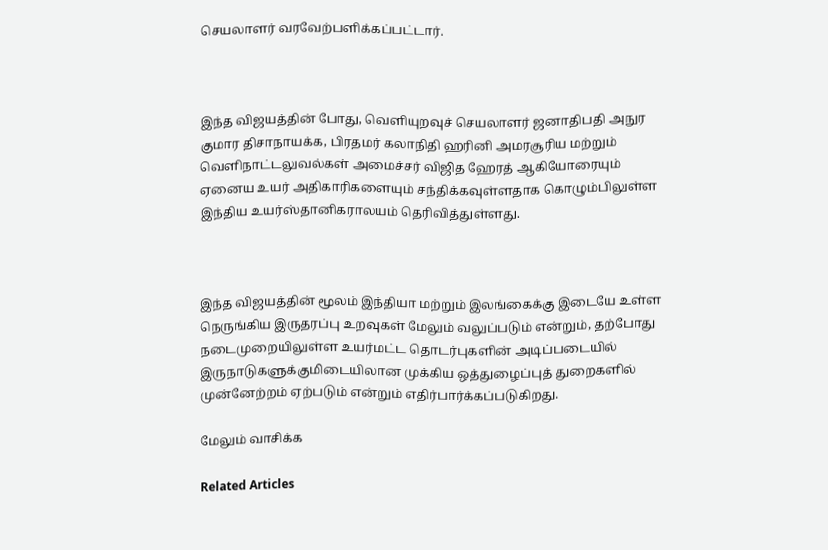செயலாளர் வரவேற்பளிக்கப்பட்டார்.



இந்த விஜயத்தின் போது, வெளியுறவுச் செயலாளர் ஜனாதிபதி அநுர குமார திசாநாயக்க, பிரதமர் கலாநிதி ஹரினி அமரசூரிய மற்றும் வெளிநாட்டலுவல்கள் அமைச்சர் விஜித ஹேரத் ஆகியோரையும் ஏனைய உயர் அதிகாரிகளையும் சந்திக்கவுள்ளதாக கொழும்பிலுள்ள இந்திய உயர்ஸ்தானிகராலயம் தெரிவித்துள்ளது.



இந்த விஜயத்தின் மூலம் இந்தியா மற்றும் இலங்கைக்கு இடையே உள்ள நெருங்கிய இருதரப்பு உறவுகள் மேலும் வலுப்படும் என்றும், தற்போது நடைமுறையிலுள்ள உயர்மட்ட தொடர்புகளின் அடிப்படையில் இருநாடுகளுக்குமிடையிலான முக்கிய ஒத்துழைப்புத் துறைகளில் முன்னேற்றம் ஏற்படும் என்றும் எதிர்பார்க்கப்படுகிறது.

மேலும் வாசிக்க

Related Articles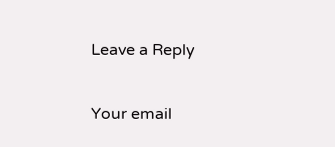Leave a Reply

Your email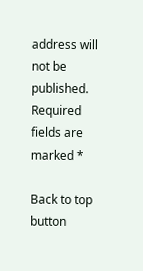address will not be published. Required fields are marked *

Back to top button